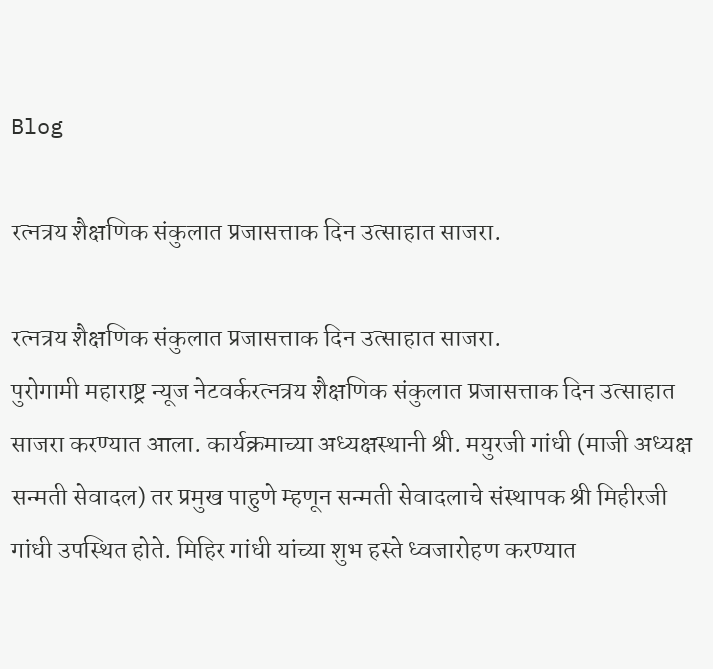Blog

रत्नत्रय शैक्षणिक संकुलात प्रजासत्ताक दिन उत्साहात साजरा.

रत्नत्रय शैक्षणिक संकुलात प्रजासत्ताक दिन उत्साहात साजरा.
पुरोगामी महाराष्ट्र न्यूज नेटवर्करत्नत्रय शैक्षणिक संकुलात प्रजासत्ताक दिन उत्साहात साजरा करण्यात आला. कार्यक्रमाच्या अध्यक्षस्थानी श्री. मयुरजी गांधी (माजी अध्यक्ष सन्मती सेवादल) तर प्रमुख पाहुणे म्हणून सन्मती सेवादलाचे संस्थापक श्री मिहीरजी गांधी उपस्थित होते. मिहिर गांधी यांच्या शुभ हस्ते ध्वजारोहण करण्यात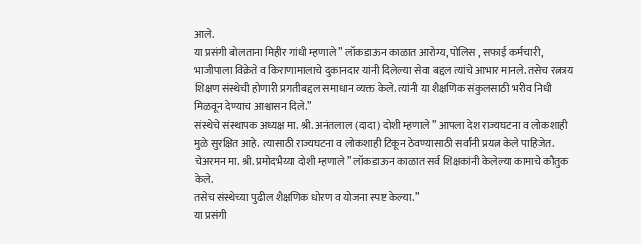आले.
या प्रसंगी बोलताना मिहीर गांधी म्हणाले ” लॉकडाऊन काळात आरोग्य, पोलिस , सफाई कर्मचारी, भाजीपाला विक्रेते व किराणामालाचे दुकानदार यांनी दिलेल्या सेवा बद्दल त्यांचे आभार मानले. तसेच रत्नत्रय शिक्षण संस्थेची होणारी प्रगतीबद्दल समाधान व्यक्त केले. त्यांनी या शैक्षणिक संकुलसाठी भरीव निधी मिळवून देण्याच आश्वासन दिले.”
संस्थेचे संस्थापक अध्यक्ष मा. श्री. अनंतलाल (दादा) दोशी म्हणाले ” आपला देश राज्यघटना व लोकशाही मुळे सुरक्षित आहे. त्यासाठी राज्यघटना व लोकशाही टिकून ठेवण्यासाठी सर्वांनी प्रयत्न केले पाहिजेत.
चेअरमन मा. श्री. प्रमोदभैय्या दोशी म्हणाले ” लॉकडाऊन काळात सर्व शिक्षकांनी केलेल्या कामाचे कौतुक केले.
तसेच संस्थेच्या पुढील शैक्षणिक धोरण व योजना स्पष्ट केल्या.”
या प्रसंगी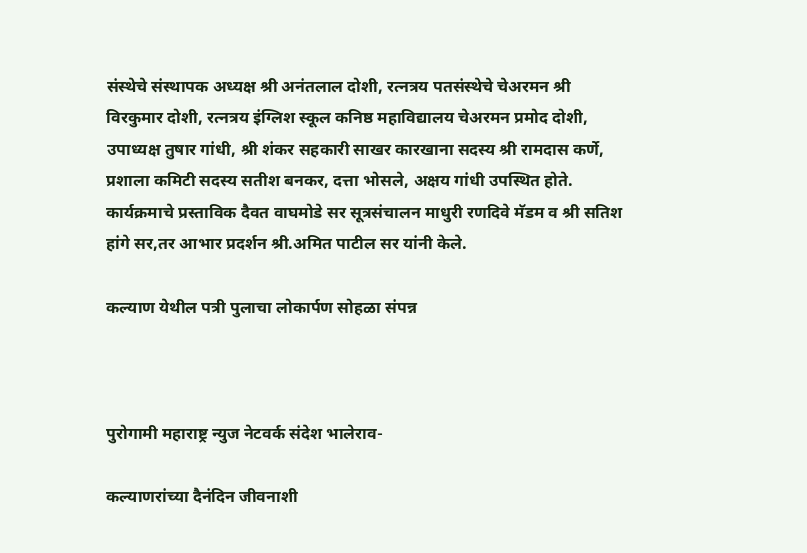संस्थेचे संस्थापक अध्यक्ष श्री अनंतलाल दोशी, रत्नत्रय पतसंस्थेचे चेअरमन श्री विरकुमार दोशी, रत्नत्रय इंग्लिश स्कूल कनिष्ठ महाविद्यालय चेअरमन प्रमोद दोशी, उपाध्यक्ष तुषार गांधी, श्री शंकर सहकारी साखर कारखाना सदस्य श्री रामदास कर्णे, प्रशाला कमिटी सदस्य सतीश बनकर, दत्ता भोसले, अक्षय गांधी उपस्थित होते.
कार्यक्रमाचे प्रस्ताविक दैवत वाघमोडे सर सूत्रसंचालन माधुरी रणदिवे मॅडम व श्री सतिश हांगे सर,तर आभार प्रदर्शन श्री.अमित पाटील सर यांनी केले.

कल्याण येथील पत्री पुलाचा लोकार्पण सोहळा संपन्न



पुरोगामी महाराष्ट्र न्युज नेटवर्क संदेश भालेराव-

कल्याणरांच्या दैनंदिन जीवनाशी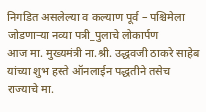निगडित असलेल्या व कल्याण पूर्व – पश्चिमेला जोडणाऱ्या नव्या पत्री_पुलाचे लोकार्पण
आज मा. मुख्यमंत्री ना.श्री. उद्धवजी ठाकरे साहेब यांच्या शुभ हस्ते ऑनलाईन पद्धतीने तसेच राज्याचे मा.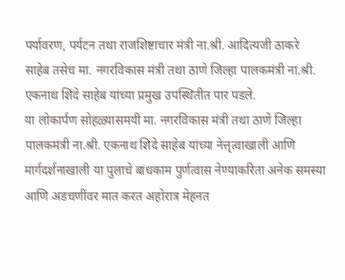पर्यावरण, पर्यटन तथा राजशिष्टाचार मंत्री ना.श्री. आदित्यजी ठाकरे साहेब तसेच मा. नगरविकास मंत्री तथा ठाणे जिल्हा पालकमंत्री ना.श्री. एकनाथ शिंदे साहेब यांच्या प्रमुख उपस्थितीत पार पडले.
या लोकार्पण सोहळ्यासमयी मा. नगरविकास मंत्री तथा ठाणे जिल्हा पालकमंत्री ना.श्री. एकनाथ शिंदे साहेब यांच्या नेत्तृत्वाखाली आणि मार्गदर्शनाखाली या पुलाचे बांधकाम पुर्णत्वास नेण्याकरिता अनेक समस्या आणि अडचणींवर मात करत अहोरात्र मेहनत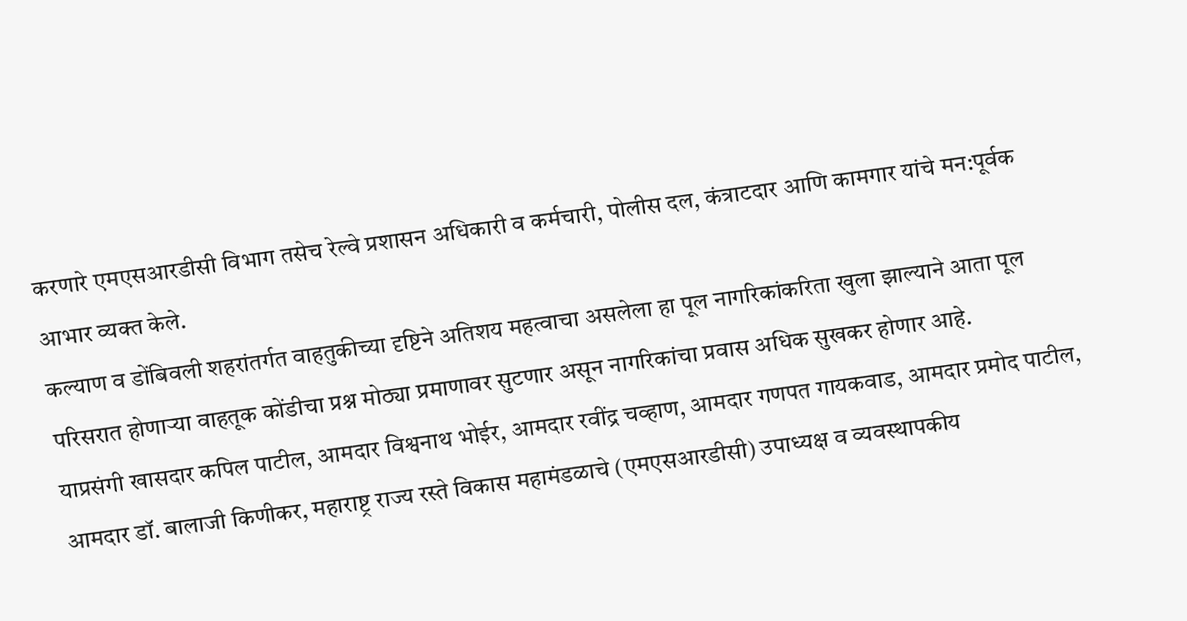करणारे एमएसआरडीसी विभाग तसेच रेल्वे प्रशासन अधिकारी व कर्मचारी, पोलीस दल, कंत्राटदार आणि कामगार यांचे मन:पूर्वक आभार व्यक्त केले.
कल्याण व डोंबिवली शहरांतर्गत वाहतुकीच्या दृष्टिने अतिशय महत्वाचा असलेला हा पूल नागरिकांकरिता खुला झाल्याने आता पूल परिसरात होणाऱ्या वाहतूक कोंडीचा प्रश्न मोठ्या प्रमाणावर सुटणार असून नागरिकांचा प्रवास अधिक सुखकर होणार आहे.
याप्रसंगी खासदार कपिल पाटील, आमदार विश्वनाथ भोईर, आमदार रवींद्र चव्हाण, आमदार गणपत गायकवाड, आमदार प्रमोद पाटील, आमदार डॉ. बालाजी किणीकर, महाराष्ट्र राज्य रस्ते विकास महामंडळाचे (एमएसआरडीसी) उपाध्यक्ष व व्यवस्थापकीय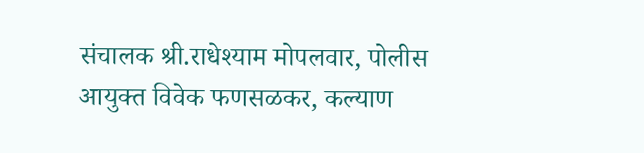संचालक श्री.राधेश्याम मोपलवार, पोलीस आयुक्त विवेक फणसळकर, कल्याण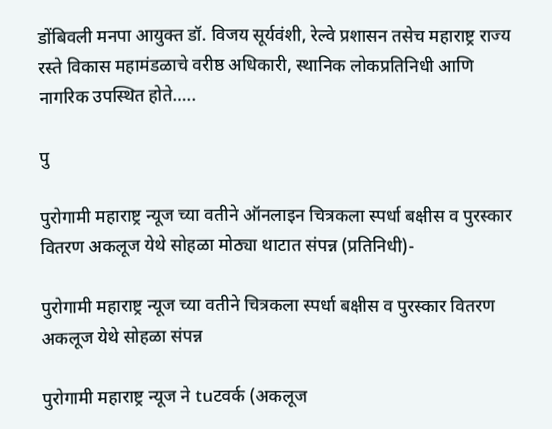डोंबिवली मनपा आयुक्त डॉ. विजय सूर्यवंशी, रेल्वे प्रशासन तसेच महाराष्ट्र राज्य रस्ते विकास महामंडळाचे वरीष्ठ अधिकारी, स्थानिक लोकप्रतिनिधी आणि नागरिक उपस्थित होते…..

पु

पुरोगामी महाराष्ट्र न्यूज च्या वतीने ऑनलाइन चित्रकला स्पर्धा बक्षीस व पुरस्कार वितरण अकलूज येथे सोहळा मोठ्या थाटात संपन्न (प्रतिनिधी)-

पुरोगामी महाराष्ट्र न्यूज च्या वतीने चित्रकला स्पर्धा बक्षीस व पुरस्कार वितरण अकलूज येथे सोहळा संपन्न

पुरोगामी महाराष्ट्र न्यूज ने tuटवर्क (अकलूज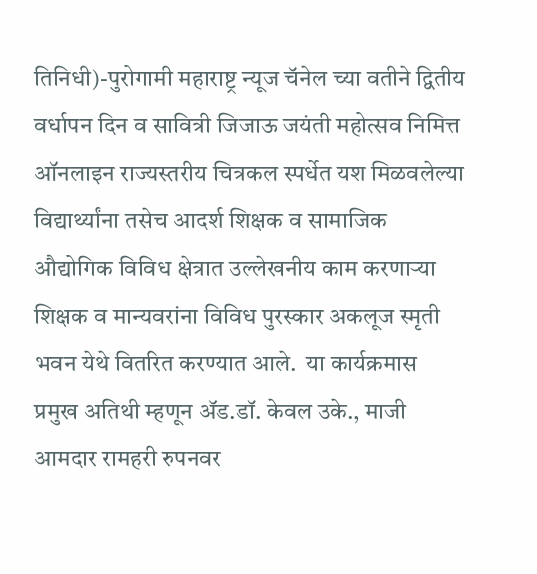तिनिधी)-पुरोगामी महाराष्ट्र न्यूज चॅनेल च्या वतीने द्वितीय वर्धापन दिन व सावित्री जिजाऊ जयंती महोत्सव निमित्त ऑनलाइन राज्यस्तरीय चित्रकल स्पर्धेत यश मिळवलेल्या विद्यार्थ्यांना तसेच आदर्श शिक्षक व सामाजिक औद्योगिक विविध क्षेत्रात उल्लेखनीय काम करणार्‍या शिक्षक व मान्यवरांना विविध पुरस्कार अकलूज स्मृती भवन येथे वितरित करण्यात आले.  या कार्यक्रमास प्रमुख अतिथी म्हणून ॲड.डॉ. केवल उके., माजी आमदार रामहरी रुपनवर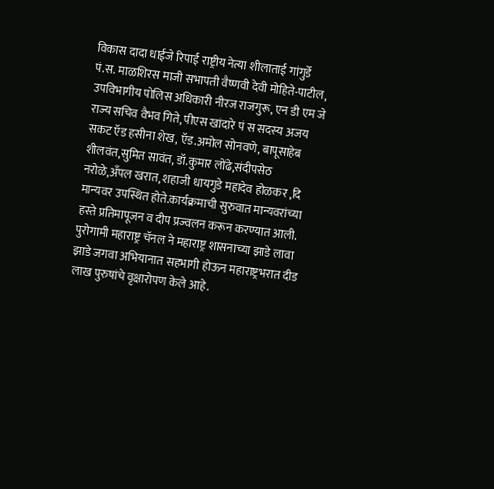विकास दादा धाईंजे रिपाई राष्ट्रीय नेत्या शीलाताई गांगुर्डे पं.स. माळशिरस माजी सभापती वैष्णवी देवी मोहिते-पाटील, उपविभागीय पोलिस अधिकारी नीरज राजगुरू, एन डी एम जे राज्य सचिव वैभव गिते, पीएस खांदारे पं स सदस्य अजय सकट ऍड हसीना शेख, ऍड.अमोल सोनवणे, बापूसाहेब शीलवंत,सुमित सावंत, डॉ.कुमार लोंढे,संदीपसेठ नरोळे,अँपल खरात, शहाजी धायगुडे महादेव होळकर ,दि मान्यवर उपस्थित होते.कार्यक्रमाची सुरुवात मान्यवरांच्या हस्ते प्रतिमापूजन व दीप प्रज्वलन करून करण्यात आली.   पुरोगामी महाराष्ट्र चॅनल ने महाराष्ट्र शासनाच्या झाडे लावा झाडे जगवा अभियानात सहभागी होऊन महाराष्ट्रभरात दीड लाख पुरुषांचे वृक्षारोपण केले आहे.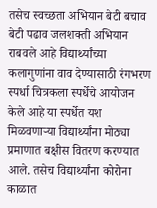तसेच स्वच्छता अभियान बेटी बचाव बेटी पढाव जलशक्ती अभियान राबवले आहे विद्यार्थ्यांच्या कलागुणांना वाव देण्यासाठी रंगभरण स्पर्धा चित्रकला स्पर्धेचे आयोजन केले आहे या स्पर्धेत यश मिळवणाऱ्या विद्यार्थ्यांना मोठ्या प्रमाणात बक्षीस वितरण करण्यात आले. तसेच विद्यार्थ्यांना कोरोना काळात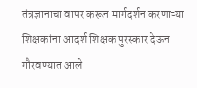तंत्रज्ञानाचा वापर करून मार्गदर्शन करणाऱ्या शिक्षकांना आदर्श शिक्षक पुरस्कार देऊन गौरवण्यात आले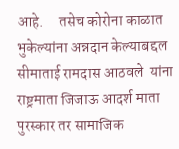आहे.     तसेच कोरोना काळात भुकेल्यांना अन्नदान केल्याबद्दल सीमाताई रामदास आठवले  यांना राष्ट्रमाता जिजाऊ आदर्श माता पुरस्कार तर सामाजिक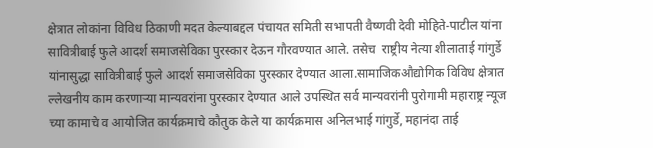क्षेत्रात लोकांना विविध ठिकाणी मदत केल्याबद्दल पंचायत समिती सभापती वैष्णवी देवी मोहिते-पाटील यांना सावित्रीबाई फुले आदर्श समाजसेविका पुरस्कार देऊन गौरवण्यात आले. तसेच  राष्ट्रीय नेत्या शीलाताई गांगुर्डे यांनासुद्धा सावित्रीबाई फुले आदर्श समाजसेविका पुरस्कार देण्यात आला.सामाजिकऔद्योगिक विविध क्षेत्रात ल्लेखनीय काम करणार्‍या मान्यवरांना पुरस्कार देण्यात आले उपस्थित सर्व मान्यवरांनी पुरोगामी महाराष्ट्र न्यूज च्या कामाचे व आयोजित कार्यक्रमाचे कौतुक केले या कार्यक्रमास अनिलभाई गांगुर्डे, महानंदा ताई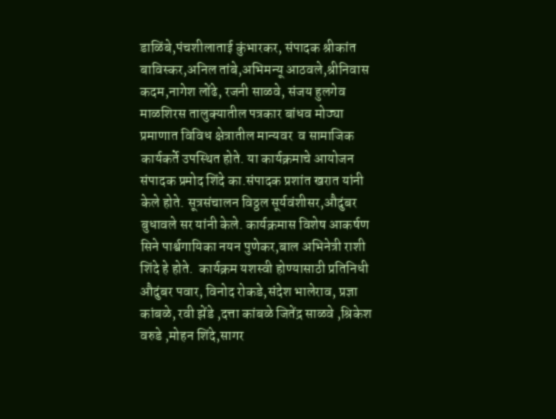डाळिंबे,पंचशीलाताई कुंभारकर, संपादक श्रीकांत बाविस्कर,अनिल तांबे,अभिमन्यू आठवले,श्रीनिवास कदम,नागेश लोंढे, रजनी साळवे, संजय हुलगेव माळशिरस तालुक्यातील पत्रकार बांधव मोठ्या प्रमाणात विविध क्षेत्रातील मान्यवर  व सामाजिक कार्यकर्ते उपस्थित होते. या कार्यक्रमाचे आयोजन संपादक प्रमोद शिंदे का.संपादक प्रशांत खरात यांनी केले होते. सूत्रसंचालन विठ्ठल सूर्यवंशीसर,औदुंबर बुधावले सर यांनी केले. कार्यक्रमास विशेष आकर्षण सिने पार्श्वगायिका नयन पुणेकर,बाल अभिनेत्री राशी शिंदे हे होते.  कार्यक्रम यशस्वी होण्यासाठी प्रतिनिधी औदुंबर पवार, विनोद रोकडे,संदेश भालेराव, प्रज्ञा कांबळे, रवी झेंडे ,दत्ता कांबळे जितेंद्र साळवे ,श्रिकेश वरुडे ,मोहन शिंदे,सागर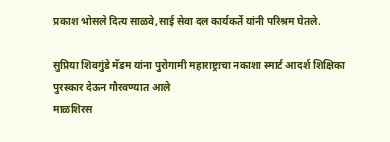प्रकाश भोसले दित्य साळवे,साई सेवा दल कार्यकर्ते यांनी परिश्रम घेतले.

सुप्रिया शिवगुंडे मॅडम यांना पुरोगामी महाराष्ट्राचा नकाशा स्मार्ट आदर्श शिक्षिका पुरस्कार देऊन गौरवण्यात आले
माळशिरस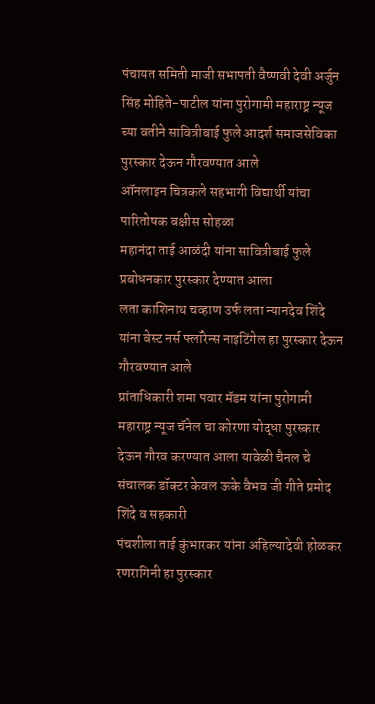पंचायत समिती माजी सभापती वैष्णवी देवी अर्जुन सिंह मोहिते-पाटील यांना पुरोगामी महाराष्ट्र न्यूज च्या वतीने सावित्रीबाई फुले आदर्श समाजसेविका पुरस्कार देऊन गौरवण्यात आले
ऑनलाइन चित्रकले सहभागी विद्यार्थी यांचा पारितोषक बक्षीस सोहळा
महानंदा ताई आळंदी यांना सावित्रीबाई फुले प्रबोधनकार पुरस्कार देण्यात आला
लता काशिनाथ चव्हाण उर्फ लता न्यानदेव शिंदे यांना बेस्ट नर्स फ्लॉरेन्स नाइटिंगेल हा पुरस्कार देऊन गौरवण्यात आले
प्रांताधिकारी शमा पवार मॅडम यांना पुरोगामी महाराष्ट्र न्यूज चॅनेल चा कोरणा योद्धा पुरस्कार देऊन गौरव करण्यात आला यावेळी चैनल चे संचालक डॉक्टर केवल ऊके वैभव जी गीते प्रमोद शिंदे व सहकारी
पंचशीला ताई कुंभारकर यांना अहिल्यादेवी होळकर रणरागिनी हा पुरस्कार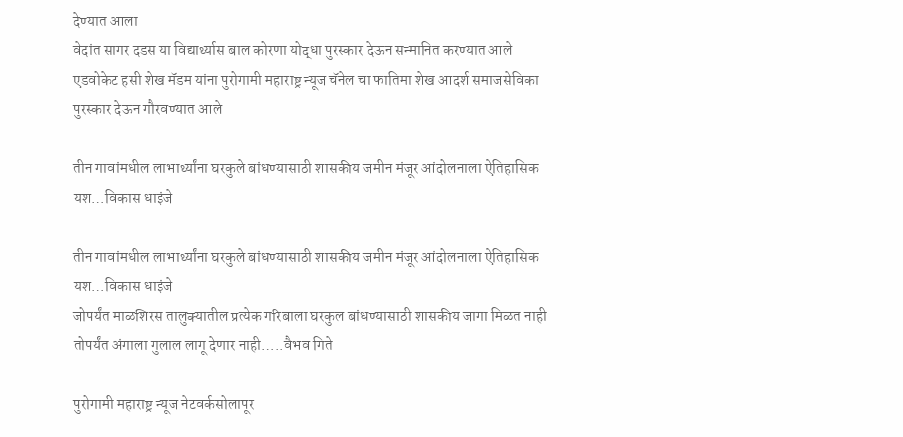देण्यात आला
वेदांत सागर दडस या विद्यार्थ्यास बाल कोरणा योद्धा पुरस्कार देऊन सन्मानित करण्यात आले
एडवोकेट हसी शेख मॅडम यांना पुरोगामी महाराष्ट्र न्यूज चॅनेल चा फातिमा शेख आदर्श समाजसेविका पुरस्कार देऊन गौरवण्यात आले

तीन गावांमधील लाभार्थ्यांना घरकुले बांधण्यासाठी शासकीय जमीन मंजूर आंदोलनाला ऐतिहासिक यश…विकास धाइंजे

तीन गावांमधील लाभार्थ्यांना घरकुले बांधण्यासाठी शासकीय जमीन मंजूर आंदोलनाला ऐतिहासिक यश…विकास धाइंजे
जोपर्यंत माळशिरस तालुक्यातील प्रत्येक गरिबाला घरकुल बांधण्यासाठी शासकीय जागा मिळत नाही तोपर्यंत अंगाला गुलाल लागू देणार नाही…..वैभव गिते

पुरोगामी महाराष्ट्र न्यूज नेटवर्कसोलापूर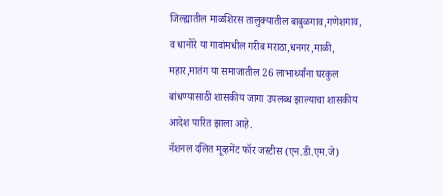जिल्ह्यातील माळशिरस तालुक्यातील बाबुळगाव,गणेशगाव, व धानोरे या गावांमधील गरीब मराठा,धनगर,माळी, महार,मातंग या समाजातील 26 लाभार्थ्यांना घरकुल बांधण्यासाठी शासकीय जागा उपलब्ध झाल्याचा शासकीय आदेश पारित झाला आहे.
नॅशनल दलित मूव्हमेंट फॉर जस्टीस (एन.डी.एम.जे)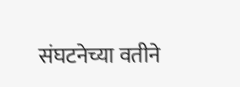संघटनेच्या वतीने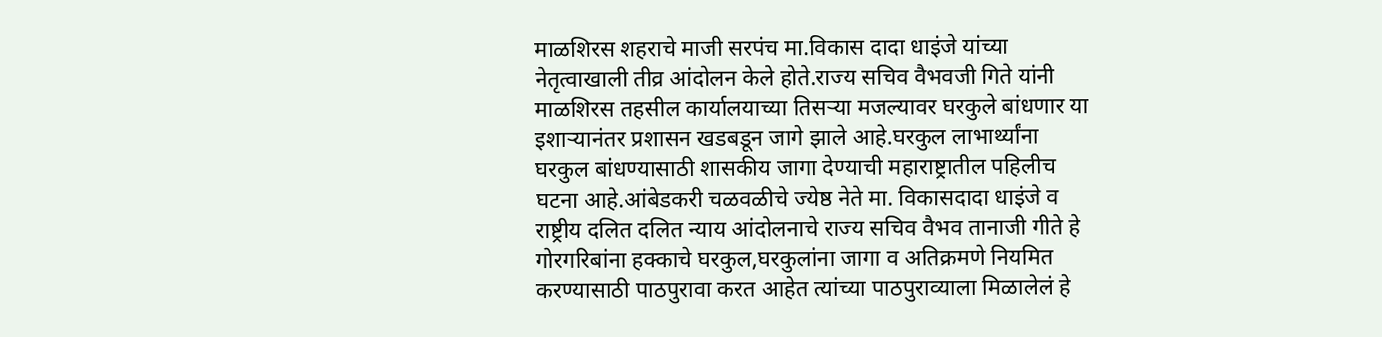माळशिरस शहराचे माजी सरपंच मा.विकास दादा धाइंजे यांच्या नेतृत्वाखाली तीव्र आंदोलन केले होते.राज्य सचिव वैभवजी गिते यांनी माळशिरस तहसील कार्यालयाच्या तिसऱ्या मजल्यावर घरकुले बांधणार या इशाऱ्यानंतर प्रशासन खडबडून जागे झाले आहे.घरकुल लाभार्थ्यांना घरकुल बांधण्यासाठी शासकीय जागा देण्याची महाराष्ट्रातील पहिलीच घटना आहे.आंबेडकरी चळवळीचे ज्येष्ठ नेते मा. विकासदादा धाइंजे व राष्ट्रीय दलित दलित न्याय आंदोलनाचे राज्य सचिव वैभव तानाजी गीते हे गोरगरिबांना हक्काचे घरकुल,घरकुलांना जागा व अतिक्रमणे नियमित करण्यासाठी पाठपुरावा करत आहेत त्यांच्या पाठपुराव्याला मिळालेलं हे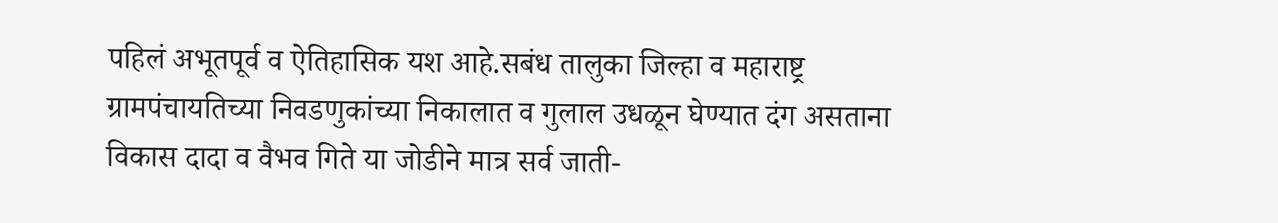पहिलं अभूतपूर्व व ऐतिहासिक यश आहे.सबंध तालुका जिल्हा व महाराष्ट्र ग्रामपंचायतिच्या निवडणुकांच्या निकालात व गुलाल उधळून घेण्यात दंग असताना विकास दादा व वैभव गिते या जोडीने मात्र सर्व जाती-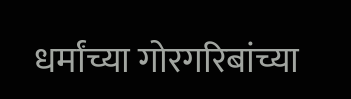धर्मांच्या गोरगरिबांच्या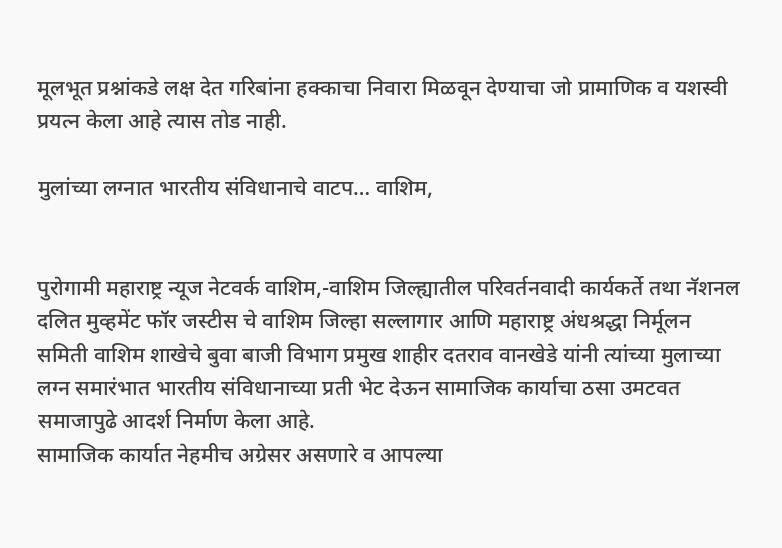मूलभूत प्रश्नांकडे लक्ष देत गरिबांना हक्काचा निवारा मिळवून देण्याचा जो प्रामाणिक व यशस्वी प्रयत्न केला आहे त्यास तोड नाही.

मुलांच्या लग्नात भारतीय संविधानाचे वाटप… वाशिम,


पुरोगामी महाराष्ट्र न्यूज नेटवर्क वाशिम,-वाशिम जिल्ह्यातील परिवर्तनवादी कार्यकर्ते तथा नॅशनल दलित मुव्हमेंट फॉर जस्टीस चे वाशिम जिल्हा सल्लागार आणि महाराष्ट्र अंधश्रद्धा निर्मूलन समिती वाशिम शाखेचे बुवा बाजी विभाग प्रमुख शाहीर दतराव वानखेडे यांनी त्यांच्या मुलाच्या लग्न समारंभात भारतीय संविधानाच्या प्रती भेट देऊन सामाजिक कार्याचा ठसा उमटवत समाजापुढे आदर्श निर्माण केला आहे.
सामाजिक कार्यात नेहमीच अग्रेसर असणारे व आपल्या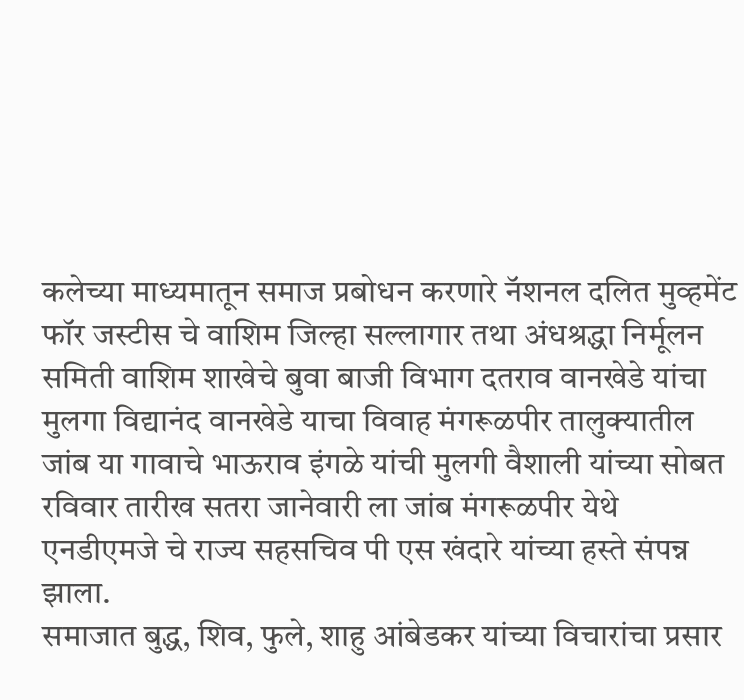कलेच्या माध्यमातून समाज प्रबोधन करणारे नॅशनल दलित मुव्हमेंट फॉर जस्टीस चे वाशिम जिल्हा सल्लागार तथा अंधश्रद्धा निर्मूलन समिती वाशिम शाखेचे बुवा बाजी विभाग दतराव वानखेडे यांचा मुलगा विद्यानंद वानखेडे याचा विवाह मंगरूळपीर तालुक्यातील जांब या गावाचे भाऊराव इंगळे यांची मुलगी वैशाली यांच्या सोबत रविवार तारीख सतरा जानेवारी ला जांब मंगरूळपीर येथे एनडीएमजे चे राज्य सहसचिव पी एस खंदारे यांच्या हस्ते संपन्न झाला.
समाजात बुद्ध, शिव, फुले, शाहु आंबेडकर यांच्या विचारांचा प्रसार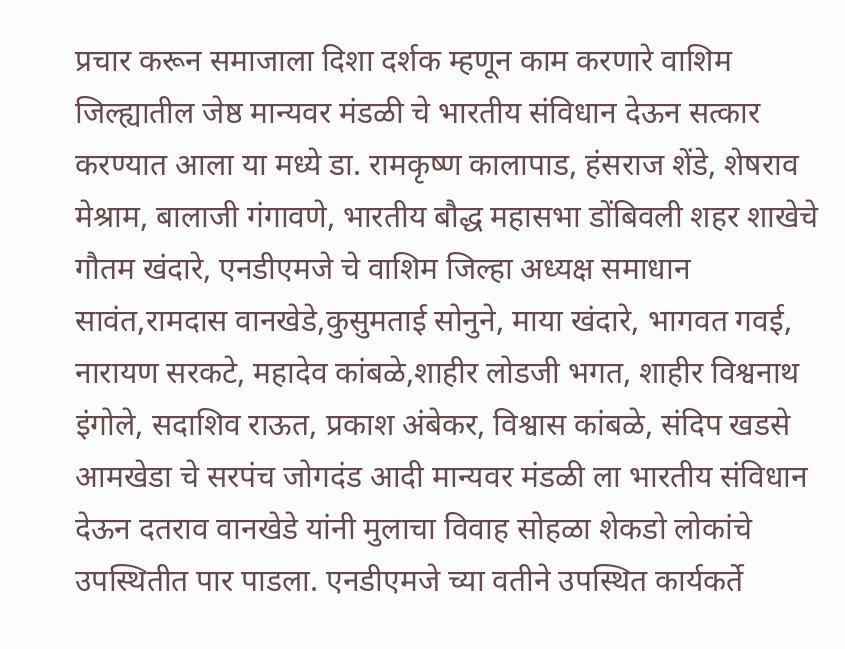प्रचार करून समाजाला दिशा दर्शक म्हणून काम करणारे वाशिम जिल्ह्यातील जेष्ठ मान्यवर मंडळी चे भारतीय संविधान देऊन सत्कार करण्यात आला या मध्ये डा. रामकृष्ण कालापाड, हंसराज शेंडे, शेषराव मेश्राम, बालाजी गंगावणे, भारतीय बौद्ध महासभा डोंबिवली शहर शाखेचे गौतम खंदारे, एनडीएमजे चे वाशिम जिल्हा अध्यक्ष समाधान सावंत,रामदास वानखेडे,कुसुमताई सोनुने, माया खंदारे, भागवत गवई, नारायण सरकटे, महादेव कांबळे,शाहीर लोडजी भगत, शाहीर विश्वनाथ इंगोले, सदाशिव राऊत, प्रकाश अंबेकर, विश्वास कांबळे, संदिप खडसे आमखेडा चे सरपंच जोगदंड आदी मान्यवर मंडळी ला भारतीय संविधान देऊन दतराव वानखेडे यांनी मुलाचा विवाह सोहळा शेकडो लोकांचे उपस्थितीत पार पाडला. एनडीएमजे च्या वतीने उपस्थित कार्यकर्ते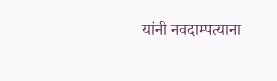यांनी नवदाम्पत्याना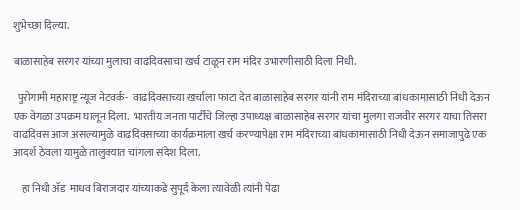शुभेच्छा दिल्या.

बाळासाहेब सरगर यांच्या मुलाचा वाढदिवसाचा खर्च टाळून राम मंदिर उभारणीसाठी दिला निधी.

  पुरोगामी महाराष्ट्र न्यूज नेटवर्क-  वाढदिवसाच्या खर्चाला फाटा देत बाळासाहेब सरगर यांनी राम मंदिराच्या बांधकामासाठी निधी देऊन एक वेगळा उपक्रम घालून दिला.  भारतीय जनता पार्टीचे जिल्हा उपाध्यक्ष बाळासाहेब सरगर यांचा मुलगा राजवीर सरगर याचा तिसरा वाढदिवस आज असल्यामुळे वाढदिवसाच्या कार्यक्रमाला खर्च करण्यापेक्षा राम मंदिराच्या बांधकामासाठी निधी देऊन समाजापुढे एक आदर्श ठेवला यामुळे तालुक्यात चांगला संदेश दिला.

    हा निधी ॲड  माधव बिराजदार यांच्याकडे सुपूर्द केला त्यावेळी त्यांनी पेढा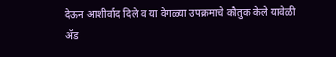देऊन आशीर्वाद दिले व या वेगळ्या उपक्रमाचे कौतुक केले यावेळी ॲड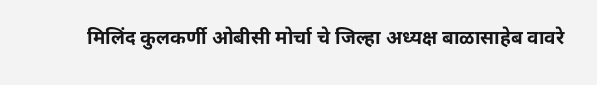मिलिंद कुलकर्णी ओबीसी मोर्चा चे जिल्हा अध्यक्ष बाळासाहेब वावरे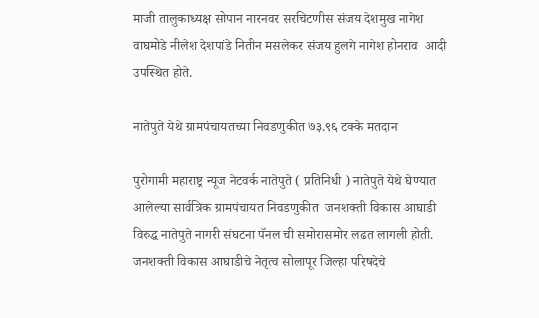माजी तालुकाध्यक्ष सोपान नारनवर सरचिटणीस संजय देशमुख नागेश वाघमोडे नीलेश देशपांडे नितीन मसलेकर संजय हुलगे नागेश होनराव  आदी उपस्थित होते.

नातेपुते येथे ग्रामपंचायतच्या निवडणुकीत ७३.९६ टक्के मतदान

पुरोगामी महाराष्ट्र न्यूज नेटवर्क नातेपुते ( प्रतिनिधी ) नातेपुते येथे घेण्यात आलेल्या सार्वत्रिक ग्रामपंचायत निवडणुकीत  जनशक्ती विकास आघाडी विरुद्ध नातेपुते नागरी संघटना पॅनल ची समोरासमोर लढत लागली होती. जनशक्ती विकास आघाडीचे नेतृत्व सोलापूर जिल्हा परिषदेचे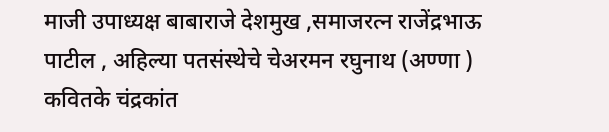माजी उपाध्यक्ष बाबाराजे देशमुख ,समाजरत्न राजेंद्रभाऊ पाटील , अहिल्या पतसंस्थेचे चेअरमन रघुनाथ (अण्णा ) कवितके चंद्रकांत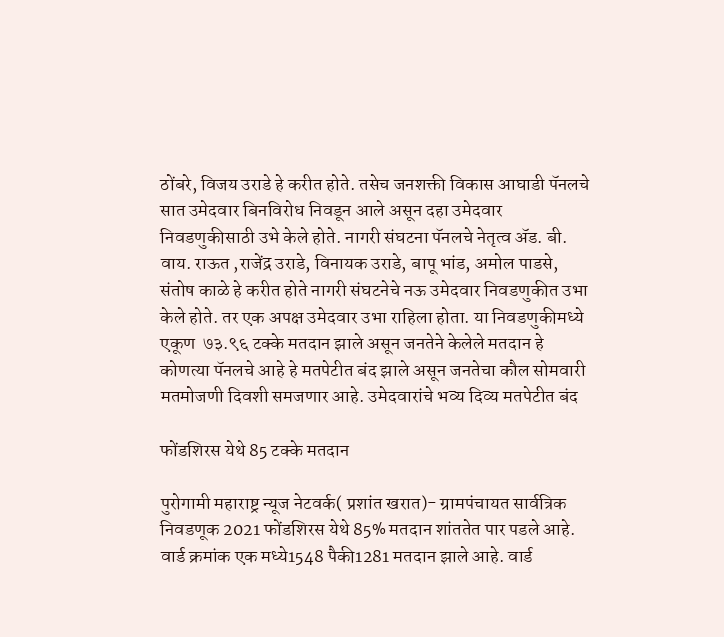ठोंबरे, विजय उराडे हे करीत होते. तसेच जनशक्ती विकास आघाडी पॅनलचे सात उमेदवार बिनविरोध निवडून आले असून दहा उमेदवार निवडणुकीसाठी उभे केले होते. नागरी संघटना पॅनलचे नेतृत्व ॲड. बी. वाय. राऊत ,राजेंद्र उराडे, विनायक उराडे, बापू भांड, अमोल पाडसे, संतोष काळे हे करीत होते नागरी संघटनेचे नऊ उमेदवार निवडणुकीत उभा केले होते. तर एक अपक्ष उमेदवार उभा राहिला होता. या निवडणुकीमध्ये एकूण  ७३.९६ टक्के मतदान झाले असून जनतेने केलेले मतदान हे कोणत्या पॅनलचे आहे हे मतपेटीत बंद झाले असून जनतेचा कौल सोमवारी मतमोजणी दिवशी समजणार आहे. उमेदवारांचे भव्य दिव्य मतपेटीत बंद

फोंडशिरस येथे 85 टक्के मतदान

पुरोगामी महाराष्ट्र न्यूज नेटवर्क( प्रशांत खरात)- ग्रामपंचायत सार्वत्रिक निवडणूक 2021 फोंडशिरस येथे 85% मतदान शांततेत पार पडले आहे. वार्ड क्रमांक एक मध्ये1548 पैकी1281 मतदान झाले आहे. वार्ड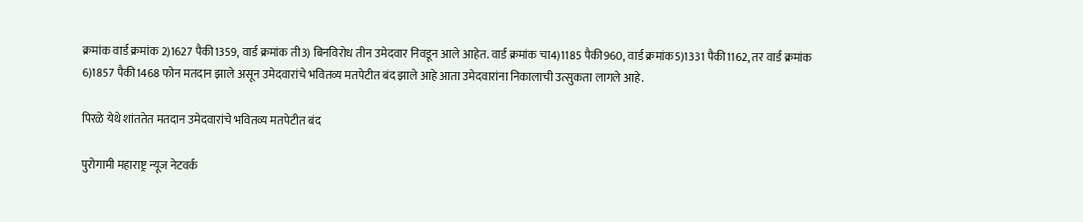क्रमांक वार्ड क्रमांक 2)1627 पैकी1359, वार्ड क्रमांक ती3) बिनविरोध तीन उमेदवार निवडून आले आहेत. वार्ड क्रमांक चा4)1185 पैकी960, वार्ड क्रमांक5)1331 पैकी1162, तर वार्ड क्रमांक 6)1857 पैकी1468 फोन मतदान झाले असून उमेदवारांचे भवितव्य मतपेटीत बंद झाले आहे आता उमेदवारांना निकालाची उत्सुकता लागले आहे.

पिरळे येथे शांततेत मतदान उमेदवारांचे भवितव्य मतपेटीत बंद

पुरोगामी महाराष्ट्र न्यूज नेटवर्क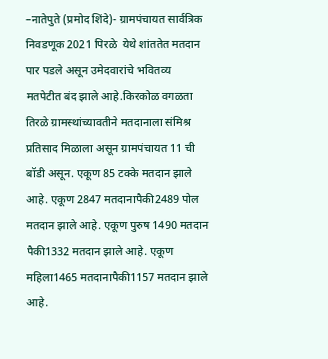–नातेपुते (प्रमोद शिंदे)- ग्रामपंचायत सार्वत्रिक निवडणूक 2021 पिरळे  येथे शांततेत मतदान पार पडले असून उमेदवारांचे भवितव्य मतपेटीत बंद झाले आहे.किरकोळ वगळता तिरळे ग्रामस्थांच्यावतीने मतदानाला संमिश्र प्रतिसाद मिळाला असून ग्रामपंचायत 11 ची बॉडी असून. एकूण 85 टक्के मतदान झाले आहे. एकूण 2847 मतदानापैकी2489 पोल मतदान झाले आहे. एकूण पुरुष 1490 मतदान पैकी1332 मतदान झाले आहे. एकूण महिला1465 मतदानापैकी1157 मतदान झाले आहे.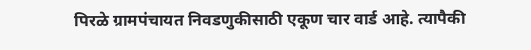पिरळे ग्रामपंचायत निवडणुकीसाठी एकूण चार वार्ड आहे. त्यापैकी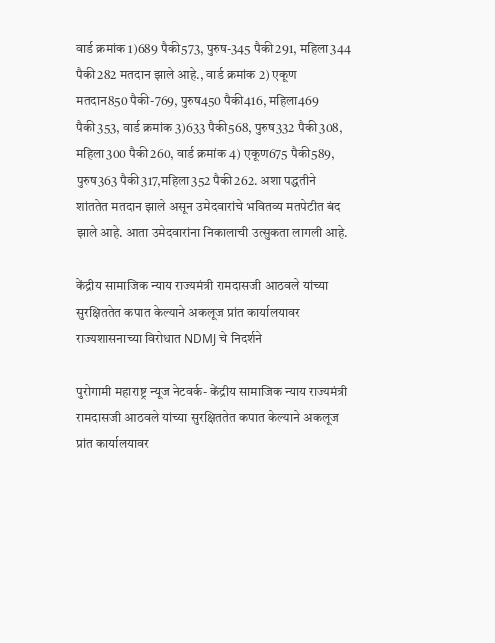वार्ड क्रमांक 1)689 पैकी573, पुरुष-345 पैकी291, महिला344 पैकी282 मतदान झाले आहे., वार्ड क्रमांक 2) एकूण मतदान850 पैकी-769, पुरुष450 पैकी416, महिला469 पैकी353, वार्ड क्रमांक 3)633 पैकी568, पुरुष332 पैकी308, महिला300 पैकी260, वार्ड क्रमांक 4) एकूण675 पैकी589, पुरुष363 पैकी317,महिला352 पैकी262. अशा पद्धतीने शांततेत मतदान झाले असून उमेदवारांचे भवितव्य मतपेटीत बंद झाले आहे. आता उमेदवारांना निकालाची उत्सुकता लागली आहे.

केंद्रीय सामाजिक न्याय राज्यमंत्री रामदासजी आठवले यांच्या सुरक्षिततेत कपात केल्याने अकलूज प्रांत कार्यालयावर राज्यशासनाच्या विरोधात NDMJ चे निदर्शने

पुरोगामी महाराष्ट्र न्यूज नेटवर्क- केंद्रीय सामाजिक न्याय राज्यमंत्री रामदासजी आठवले यांच्या सुरक्षिततेत कपात केल्याने अकलूज प्रांत कार्यालयावर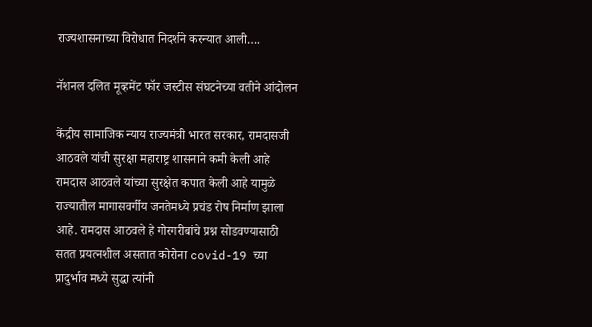राज्यशासनाच्या विरोधात निदर्शने करन्यात आली….

नॅशनल दलित मूव्हमेंट फॉर जस्टीस संघटनेच्या वतीने आंदोलन

केंद्रीय सामाजिक न्याय राज्यमंत्री भारत सरकार, रामदासजी आठवले यांची सुरक्षा महाराष्ट्र शासनाने कमी केली आहे रामदास आठवले यांच्या सुरक्षेत कपात केली आहे यामुळे राज्यातील मागासवर्गीय जनतेमध्ये प्रचंड रोष निर्माण झाला आहे. रामदास आठवले हे गोरगरीबांचे प्रश्न सोडवण्यासाठी सतत प्रयत्नशील असतात कोरोना covid-19 च्या प्रादुर्भाव मध्ये सुद्धा त्यांनी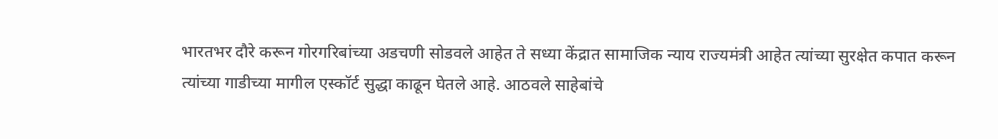भारतभर दौरे करून गोरगरिबांच्या अडचणी सोडवले आहेत ते सध्या केंद्रात सामाजिक न्याय राज्यमंत्री आहेत त्यांच्या सुरक्षेत कपात करून त्यांच्या गाडीच्या मागील एस्कॉर्ट सुद्धा काढून घेतले आहे. आठवले साहेबांचे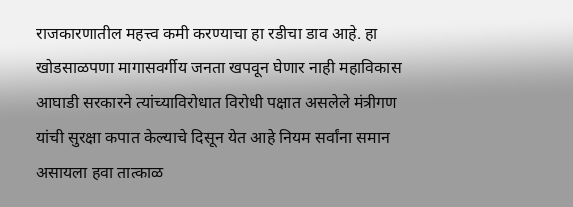राजकारणातील महत्त्व कमी करण्याचा हा रडीचा डाव आहे. हा खोडसाळपणा मागासवर्गीय जनता खपवून घेणार नाही महाविकास आघाडी सरकारने त्यांच्याविरोधात विरोधी पक्षात असलेले मंत्रीगण यांची सुरक्षा कपात केल्याचे दिसून येत आहे नियम सर्वांना समान असायला हवा तात्काळ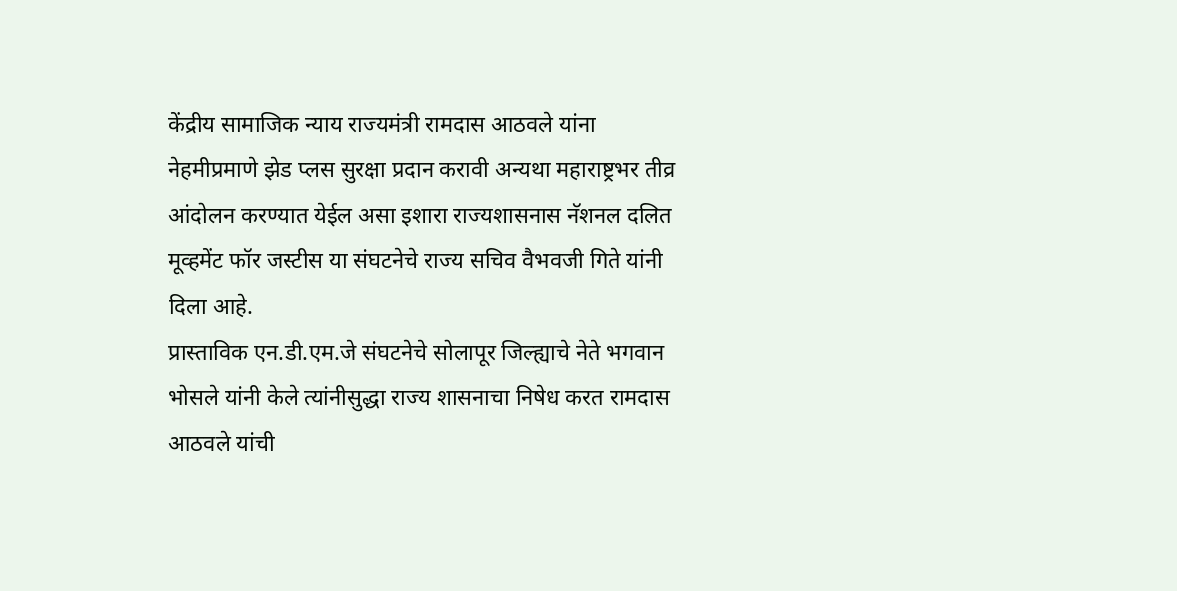केंद्रीय सामाजिक न्याय राज्यमंत्री रामदास आठवले यांना नेहमीप्रमाणे झेड प्लस सुरक्षा प्रदान करावी अन्यथा महाराष्ट्रभर तीव्र आंदोलन करण्यात येईल असा इशारा राज्यशासनास नॅशनल दलित मूव्हमेंट फॉर जस्टीस या संघटनेचे राज्य सचिव वैभवजी गिते यांनी दिला आहे.
प्रास्ताविक एन.डी.एम.जे संघटनेचे सोलापूर जिल्ह्याचे नेते भगवान भोसले यांनी केले त्यांनीसुद्धा राज्य शासनाचा निषेध करत रामदास आठवले यांची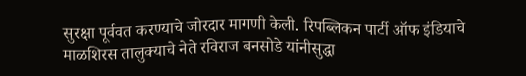सुरक्षा पूर्ववत करण्याचे जोरदार मागणी केली. रिपब्लिकन पार्टी ऑफ इंडियाचे माळशिरस तालुक्याचे नेते रविराज बनसोडे यांनीसुद्धा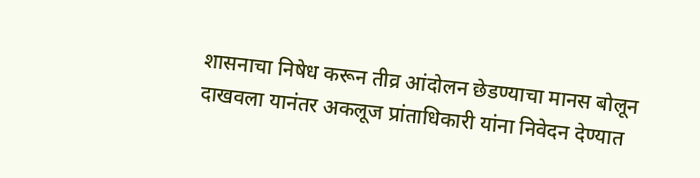शासनाचा निषेध करून तीव्र आंदोलन छेडण्याचा मानस बोलून दाखवला यानंतर अकलूज प्रांताधिकारी यांना निवेदन देण्यात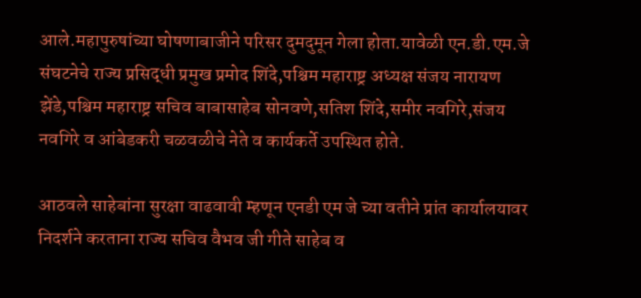आले.महापुरुषांच्या घोषणाबाजीने परिसर दुमदुमून गेला होता.यावेळी एन.डी.एम.जे संघटनेचे राज्य प्रसिद्धी प्रमुख प्रमोद शिंदे,पश्चिम महाराष्ट्र अध्यक्ष संजय नारायण झेंडे,पश्चिम महाराष्ट्र सचिव बाबासाहेब सोनवणे,सतिश शिंदे,समीर नवगिरे,संजय नवगिरे व आंबेडकरी चळवळीचे नेते व कार्यकर्ते उपस्थित होते.

आठवले साहेबांना सुरक्षा वाढवावी म्हणून एनडी एम जे च्या वतीने प्रांत कार्यालयावर निदर्शने करताना राज्य सचिव वैभव जी गीते साहेब व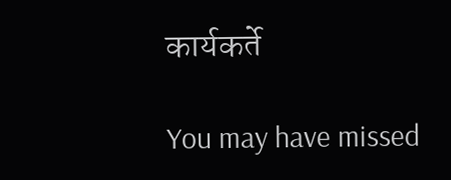कार्यकर्ते

You may have missed